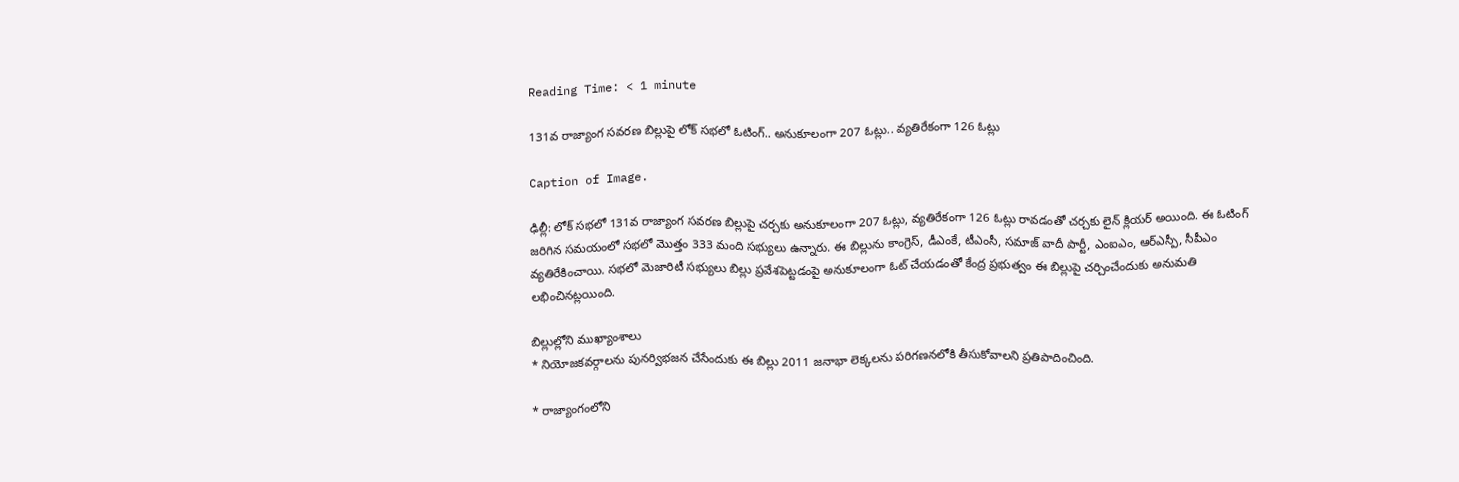Reading Time: < 1 minute

131వ రాజ్యాంగ సవరణ బిల్లుపై లోక్ సభలో ఓటింగ్.. అనుకూలంగా 207 ఓట్లు.. వ్యతిరేకంగా 126 ఓట్లు

Caption of Image.

ఢిల్లీ: లోక్ సభలో 131వ రాజ్యాంగ సవరణ బిల్లుపై చర్చకు అనుకూలంగా 207 ఓట్లు, వ్యతిరేకంగా 126 ఓట్లు రావడంతో చర్చకు లైన్ క్లియర్ అయింది. ఈ ఓటింగ్ జరిగిన సమయంలో సభలో మొత్తం 333 మంది సభ్యులు ఉన్నారు. ఈ బిల్లును కాంగ్రెస్, డీఎంకే, టీఎంసీ, సమాజ్ వాదీ పార్టీ, ఎంఐఎం, ఆర్ఎస్పీ, సీపీఎం వ్యతిరేకించాయి. సభలో మెజారిటీ సభ్యులు బిల్లు ప్రవేశపెట్టడంపై అనుకూలంగా ఓట్ చేయడంతో కేంద్ర ప్రభుత్వం ఈ బిల్లుపై చర్చించేందుకు అనుమతి లభించినట్లయింది.

బిల్లుల్లోని ముఖ్యాంశాలు
* నియోజకవర్గాలను పునర్విభజన చేసేందుకు ఈ బిల్లు 2011 జనాభా లెక్కలను పరిగణనలోకి తీసుకోవాలని ప్రతిపాదించింది.

* రాజ్యాంగంలోని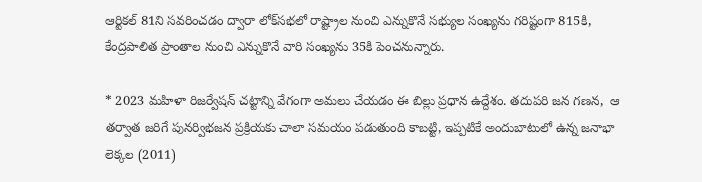ఆర్టికల్ 81ని సవరించడం ద్వారా లోక్‌‌‌‌సభలో రాష్ట్రాల నుంచి ఎన్నుకొనే సభ్యుల సంఖ్యను గరిష్టంగా 815కి, కేంద్రపాలిత ప్రాంతాల నుంచి ఎన్నుకొనే వారి సంఖ్యను 35కి పెంచనున్నారు.

* 2023 మహిళా రిజర్వేషన్ చట్టాన్ని వేగంగా అమలు చేయడం ఈ బిల్లు ప్రధాన ఉద్దేశం. తదుపరి జన గణన,  ఆ తర్వాత జరిగే పునర్విభజన ప్రక్రియకు చాలా సమయం పడుతుంది కాబట్టి, ఇప్పటికే అందుబాటులో ఉన్న జనాభా లెక్కల (2011)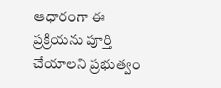ఆధారంగా ఈ ప్రక్రియను పూర్తి చేయాలని ప్రభుత్వం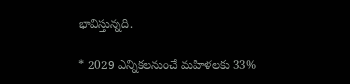భావిస్తున్నది.

* 2029 ఎన్నికలనుంచే మహిళలకు 33%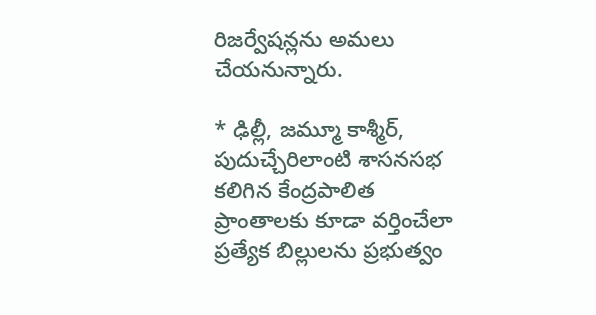రిజర్వేషన్లను అమలు చేయనున్నారు.

* ఢిల్లీ, జమ్మూ కాశ్మీర్, పుదుచ్చేరిలాంటి శాసనసభ కలిగిన కేంద్రపాలిత ప్రాంతాలకు కూడా వర్తించేలా ప్రత్యేక బిల్లులను ప్రభుత్వం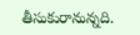తీసుకురానున్నది.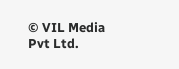© VIL Media Pvt Ltd.